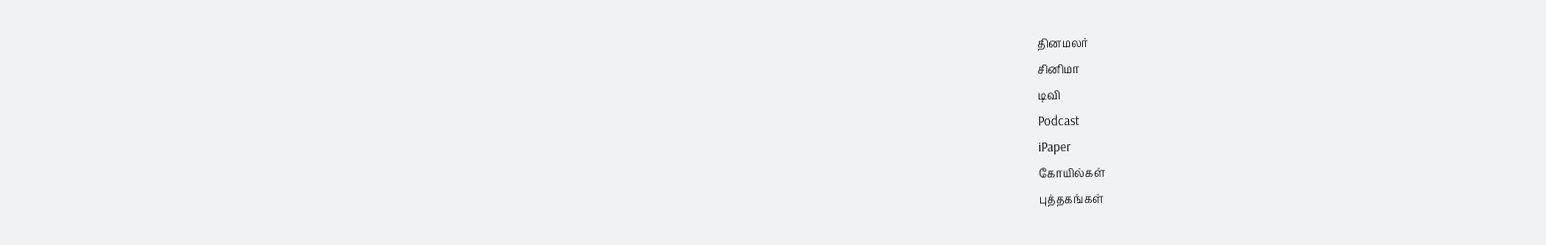தினமலர்
சினிமா
டிவி
Podcast
iPaper
கோயில்கள்
புத்தகங்கள்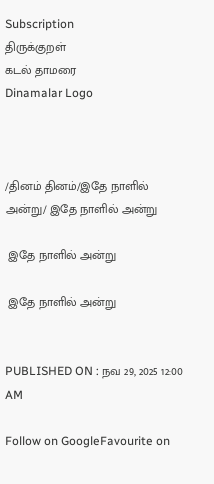Subscription
திருக்குறள்
கடல் தாமரை
Dinamalar Logo



/தினம் தினம்/இதே நாளில் அன்று/ இதே நாளில் அன்று

 இதே நாளில் அன்று

 இதே நாளில் அன்று


PUBLISHED ON : நவ 29, 2025 12:00 AM

Follow on GoogleFavourite on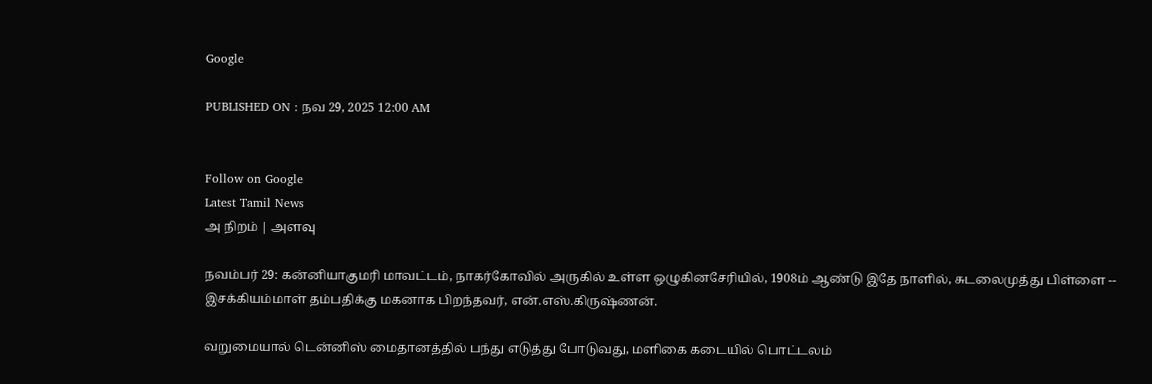Google

PUBLISHED ON : நவ 29, 2025 12:00 AM


Follow on Google
Latest Tamil News
அ நிறம் | அளவு

நவம்பர் 29: கன்னியாகுமரி மாவட்டம், நாகர்கோவில் அருகில் உள்ள ஒழுகினசேரியில், 1908ம் ஆண்டு இதே நாளில், சுடலைமுத்து பிள்ளை -- இசக்கியம்மாள் தம்பதிக்கு மகனாக பிறந்தவர், என்.எஸ்.கிருஷ்ணன்.

வறுமையால் டென்னிஸ் மைதானத்தில் பந்து எடுத்து போடுவது, மளிகை கடையில் பொட்டலம்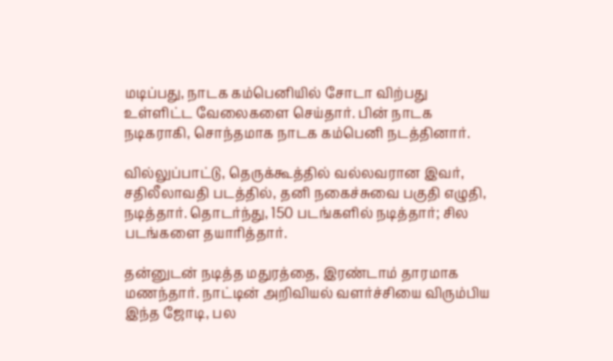மடிப்பது, நாடக கம்பெனியில் சோடா விற்பது உள்ளிட்ட வேலைகளை செய்தார். பின் நாடக நடிகராகி, சொந்தமாக நாடக கம்பெனி நடத்தினார்.

வில்லுப்பாட்டு, தெருக்கூத்தில் வல்லவரான இவர், சதிலீலாவதி படத்தில், தனி நகைச்சுவை பகுதி எழுதி, நடித்தார். தொடர்ந்து, 150 படங்களில் நடித்தார்; சில படங்களை தயாரித்தார்.

தன்னுடன் நடித்த மதுரத்தை, இரண்டாம் தாரமாக மணந்தார். நாட்டின் அறிவியல் வளர்ச்சியை விரும்பிய இந்த ஜோடி, பல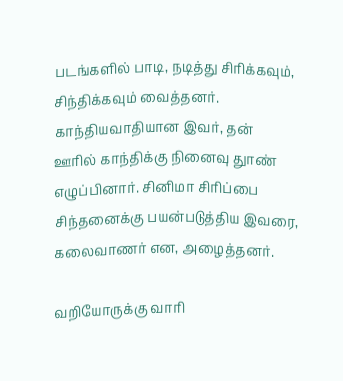படங்களில் பாடி, நடித்து சிரிக்கவும், சிந்திக்கவும் வைத்தனர். காந்தியவாதியான இவர், தன் ஊரில் காந்திக்கு நினைவு துாண் எழுப்பினார். சினிமா சிரிப்பை சிந்தனைக்கு பயன்படுத்திய இவரை, கலைவாணர் என, அழைத்தனர்.

வறியோருக்கு வாரி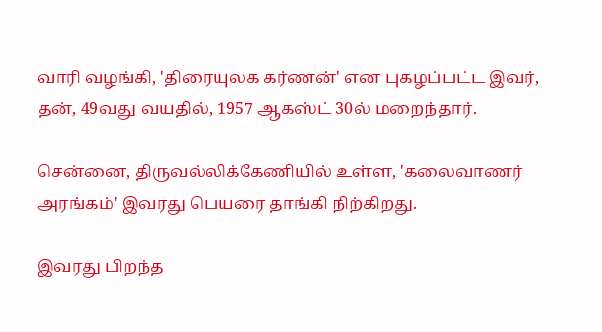வாரி வழங்கி, 'திரையுலக கர்ணன்' என புகழப்பட்ட இவர், தன், 49வது வயதில், 1957 ஆகஸ்ட் 30ல் மறைந்தார்.

சென்னை, திருவல்லிக்கேணியில் உள்ள, 'கலைவாணர் அரங்கம்' இவரது பெயரை தாங்கி நிற்கிறது.

இவரது பிறந்த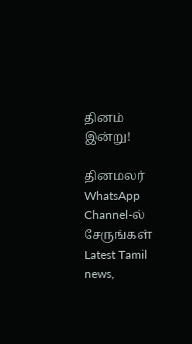தினம் இன்று!

தினமலர் WhatsApp Channel-ல் சேருங்கள்
Latest Tamil news,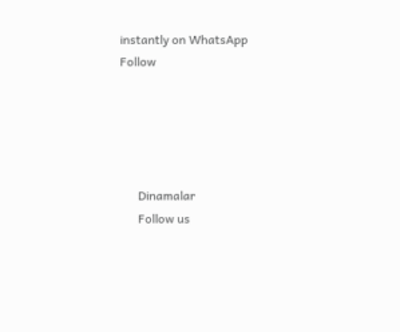instantly on WhatsApp
Follow





      Dinamalar
      Follow us